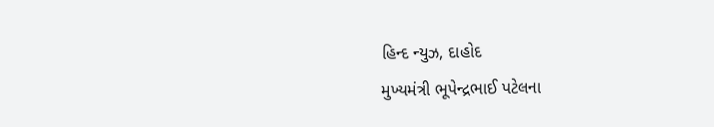હિન્દ ન્યુઝ, દાહોદ
મુખ્યમંત્રી ભૂપેન્દ્રભાઈ પટેલના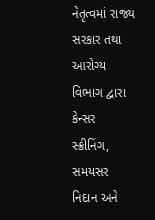નેતૃત્વમાં રાજ્ય સરકાર તથા આરોગ્ય વિભાગ દ્વારા કેન્સર સ્ક્રીનિંગ, સમયસર નિદાન અને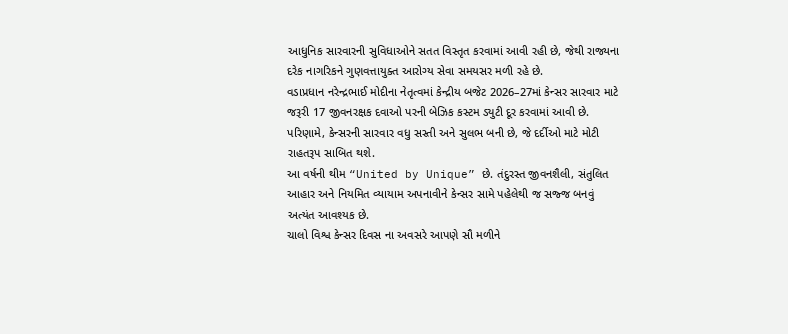આધુનિક સારવારની સુવિધાઓને સતત વિસ્તૃત કરવામાં આવી રહી છે, જેથી રાજ્યના દરેક નાગરિકને ગુણવત્તાયુક્ત આરોગ્ય સેવા સમયસર મળી રહે છે.
વડાપ્રધાન નરેન્દ્રભાઈ મોદીના નેતૃત્વમાં કેન્દ્રીય બજેટ 2026–27માં કેન્સર સારવાર માટે જરૂરી 17 જીવનરક્ષક દવાઓ પરની બેઝિક કસ્ટમ ડ્યુટી દૂર કરવામાં આવી છે. પરિણામે, કેન્સરની સારવાર વધુ સસ્તી અને સુલભ બની છે, જે દર્દીઓ માટે મોટી રાહતરૂપ સાબિત થશે.
આ વર્ષની થીમ “United by Unique” છે. તંદુરસ્ત જીવનશૈલી, સંતુલિત આહાર અને નિયમિત વ્યાયામ અપનાવીને કેન્સર સામે પહેલેથી જ સજ્જ બનવું અત્યંત આવશ્યક છે.
ચાલો વિશ્વ કેન્સર દિવસ ના અવસરે આપણે સૌ મળીને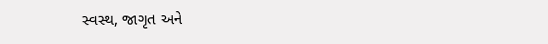સ્વસ્થ, જાગૃત અને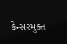કેન્સરમુક્ત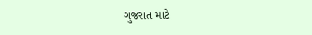ગુજરાત માટે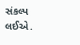સંકલ્પ લઈએ.